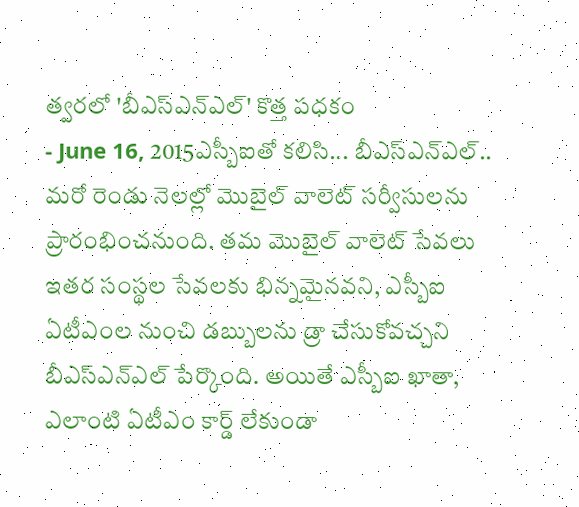త్వరలో 'బీఎస్ఎన్ఎల్' కొత్త పధకం
- June 16, 2015ఎస్బీఐతో కలిసి... బీఎస్ఎన్ఎల్.. మరో రెండు నెలల్లో మొబైల్ వాలెట్ సర్వీసులను ప్రారంభించనుంది. తమ మొబైల్ వాలెట్ సేవలు ఇతర సంస్థల సేవలకు భిన్నమైనవని, ఎస్బీఐ ఏటీఎంల నుంచి డబ్బులను డ్రా చేసుకోవచ్చని బీఎస్ఎన్ఎల్ పేర్కొంది. అయితే ఎస్బీఐ ఖాతా, ఎలాంటి ఏటీఎం కార్డ్ లేకుండా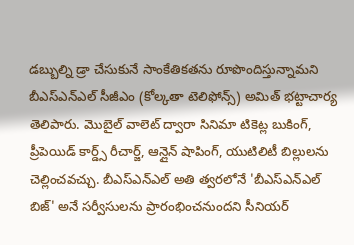డబ్బుల్ని డ్రా చేసుకునే సాంకేతికతను రూపొందిస్తున్నామని బీఎస్ఎన్ఎల్ సీజీఎం (కోల్కతా టెలిఫోన్స్) అమిత్ భట్టాచార్య తెలిపారు. మొబైల్ వాలెట్ ద్వారా సినిమా టికెట్ల బుకింగ్, ప్రీపెయిడ్ కార్డ్స్ రీచార్జ్, ఆన్లైన్ షాపింగ్, యుటిలిటీ బిల్లులను చెల్లించవచ్చు. బీఎస్ఎన్ఎల్ అతి త్వరలోనే 'బీఎస్ఎన్ఎల్ బిజ్' అనే సర్వీసులను ప్రారంభించనుందని సీనియర్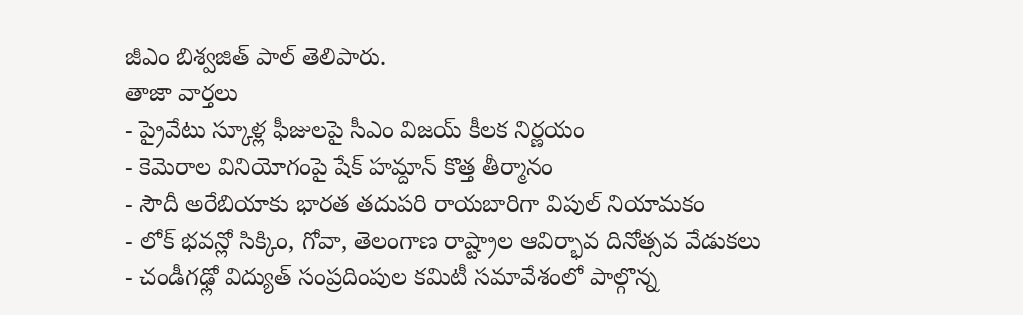జీఎం బిశ్వజిత్ పాల్ తెలిపారు.
తాజా వార్తలు
- ప్రైవేటు స్కూళ్ల ఫీజులపై సీఎం విజయ్ కీలక నిర్ణయం
- కెమెరాల వినియోగంపై షేక్ హమ్దాన్ కొత్త తీర్మానం
- సౌదీ అరేబియాకు భారత తదుపరి రాయబారిగా విపుల్ నియామకం
- లోక్ భవన్లో సిక్కిం, గోవా, తెలంగాణ రాష్ట్రాల ఆవిర్భావ దినోత్సవ వేడుకలు
- చండీగఢ్లో విద్యుత్ సంప్రదింపుల కమిటీ సమావేశంలో పాల్గొన్న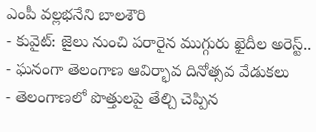ఎంపీ వల్లభనేని బాలశౌరి
- కువైట్: జైలు నుంచి పరారైన ముగ్గురు ఖైదీల అరెస్ట్..
- ఘనంగా తెలంగాణ ఆవిర్భావ దినోత్సవ వేడుకలు
- తెలంగాణలో పొత్తులపై తేల్చి చెప్పిన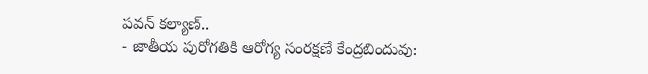పవన్ కల్యాణ్..
- జాతీయ పురోగతికి ఆరోగ్య సంరక్షణే కేంద్రబిందువు: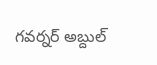గవర్నర్ అబ్దుల్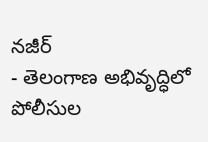నజీర్
- తెలంగాణ అభివృద్ధిలో పోలీసుల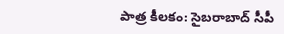పాత్ర కీలకం: సైబరాబాద్ సీపీ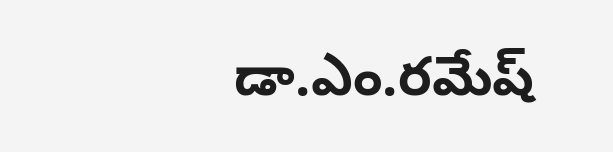డా.ఎం.రమేష్